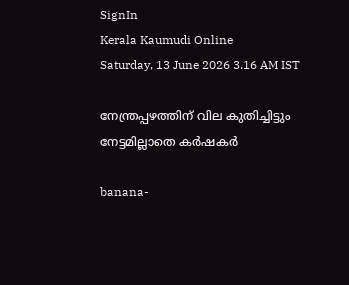SignIn
Kerala Kaumudi Online
Saturday, 13 June 2026 3.16 AM IST

നേന്ത്രപ്പഴത്തിന് വില കുതിച്ചിട്ടും നേട്ടമില്ലാതെ കർഷകർ

banana-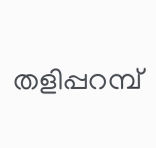തളിപ്പറമ്പ്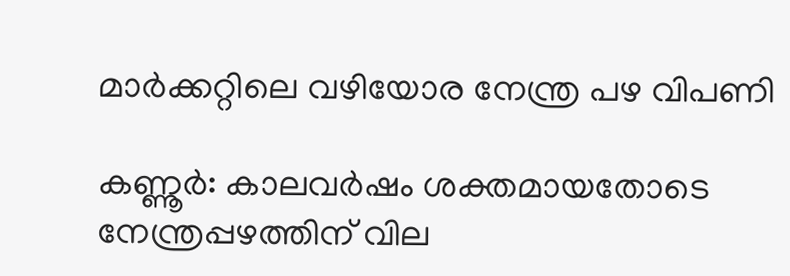മാര്‍ക്കറ്റിലെ വഴിയോര നേന്ത്ര പഴ വിപണി

കണ്ണൂർ: കാലവർഷം ശക്തമായതോടെ നേന്ത്രപ്പഴത്തിന് വില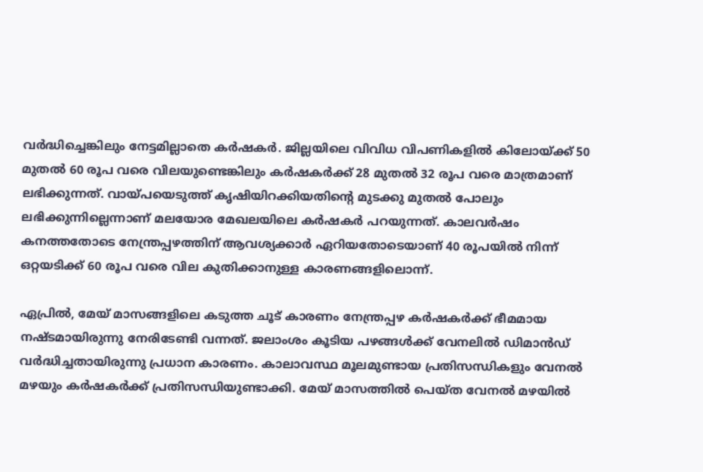വർദ്ധിച്ചെങ്കിലും നേട്ടമില്ലാതെ കർഷകർ. ജില്ലയിലെ വിവിധ വിപണികളിൽ കിലോയ്ക്ക് 50 മുതൽ 60 രൂപ വരെ വിലയുണ്ടെങ്കിലും കർഷകർക്ക് 28 മുതൽ 32 രൂപ വരെ മാത്രമാണ് ലഭിക്കുന്നത്. വായ്പയെടുത്ത് കൃഷിയിറക്കിയതിന്റെ മുടക്കു മുതൽ പോലും ലഭിക്കുന്നില്ലെന്നാണ് മലയോര മേഖലയിലെ കർഷകർ പറയുന്നത്. കാലവർഷം കനത്തതോടെ നേന്ത്രപ്പഴത്തിന് ആവശ്യക്കാർ ഏറിയതോടെയാണ് 40 രൂപയിൽ നിന്ന് ഒറ്റയടിക്ക് 60 രൂപ വരെ വില കുതിക്കാനുള്ള കാരണങ്ങളിലൊന്ന്.

ഏപ്രിൽ, മേയ് മാസങ്ങളിലെ കടുത്ത ചൂട് കാരണം നേന്ത്രപ്പഴ കർഷകർക്ക് ഭീമമായ നഷ്ടമായിരുന്നു നേരിടേണ്ടി വന്നത്. ജലാംശം കൂടിയ പഴങ്ങൾക്ക് വേനലിൽ ഡിമാൻഡ് വർദ്ധിച്ചതായിരുന്നു പ്രധാന കാരണം. കാലാവസ്ഥ മൂലമുണ്ടായ പ്രതിസന്ധികളും വേനൽ മഴയും കർഷകർക്ക് പ്രതിസന്ധിയുണ്ടാക്കി. മേയ് മാസത്തിൽ പെയ്ത വേനൽ മഴയിൽ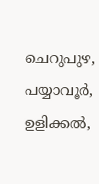ചെറുപുഴ, പയ്യാവൂർ, ഉളിക്കൽ,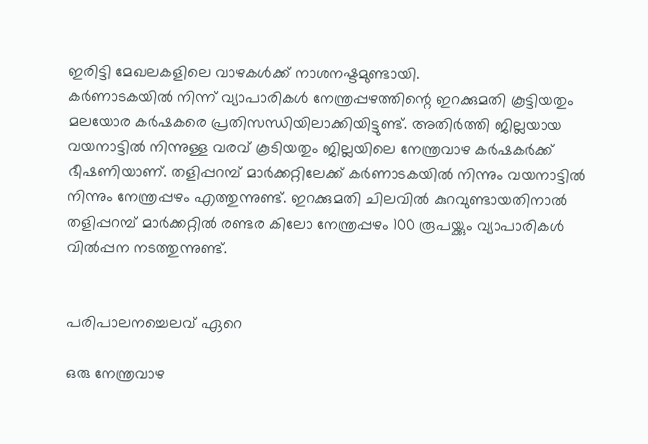ഇരിട്ടി മേഖലകളിലെ വാഴകൾക്ക് നാശനഷ്ടമുണ്ടായി.
കർണാടകയിൽ നിന്ന് വ്യാപാരികൾ നേന്ത്രപ്പഴത്തിന്റെ ഇറക്കുമതി കൂട്ടിയതും മലയോര കർഷകരെ പ്രതിസന്ധിയിലാക്കിയിട്ടുണ്ട്. അതിർത്തി ജില്ലയായ വയനാട്ടിൽ നിന്നുള്ള വരവ് കൂടിയതും ജില്ലയിലെ നേന്ത്രവാഴ കർഷകർക്ക് ഭീഷണിയാണ്. തളിപ്പറമ്പ് മാർക്കറ്റിലേക്ക് കർണാടകയിൽ നിന്നും വയനാട്ടിൽ നിന്നും നേന്ത്രപ്പഴം എത്തുന്നുണ്ട്. ഇറക്കുമതി ചിലവിൽ കുറവുണ്ടായതിനാൽ തളിപ്പറമ്പ് മാർക്കറ്റിൽ രണ്ടര കിലോ നേന്ത്രപ്പഴം 100 രൂപയ്ക്കും വ്യാപാരികൾ വിൽപ്പന നടത്തുന്നുണ്ട്.


പരിപാലനച്ചെലവ് ഏറെ

ഒരു നേന്ത്രവാഴ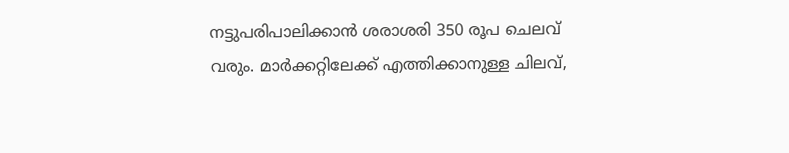നട്ടുപരിപാലിക്കാൻ ശരാശരി 350 രൂപ ചെലവ് വരും. മാർക്കറ്റിലേക്ക് എത്തിക്കാനുള്ള ചിലവ്,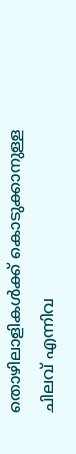തൊഴിലാളികൾക്ക് കൊടുക്കാനുള്ള ചിലവ് എന്നിവ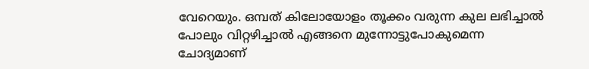വേറെയും. ഒമ്പത് കിലോയോളം തൂക്കം വരുന്ന കുല ലഭിച്ചാൽ പോലും വിറ്റഴിച്ചാൽ എങ്ങനെ മുന്നോട്ടുപോകുമെന്ന ചോദ്യമാണ്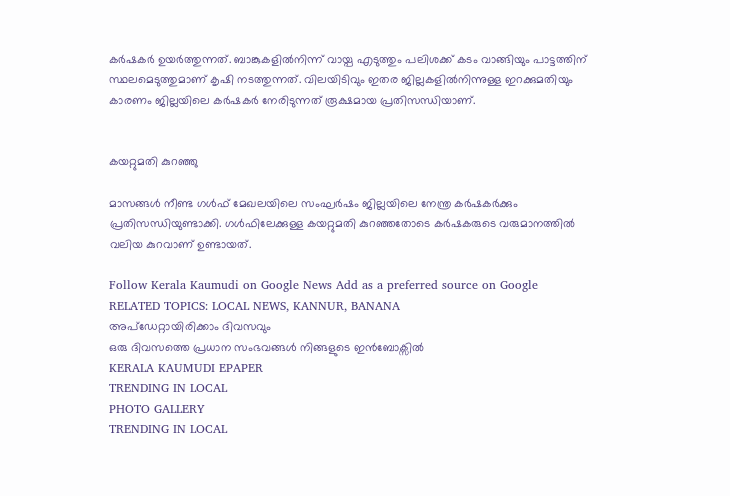കർഷകർ ഉയർത്തുന്നത്. ബാങ്കുകളിൽനിന്ന് വായ്പ എടുത്തും പലിശക്ക് കടം വാങ്ങിയും പാട്ടത്തിന് സ്ഥലമെടുത്തുമാണ് കൃഷി നടത്തുന്നത്. വിലയിടിവും ഇതര ജില്ലകളിൽനിന്നുള്ള ഇറക്കുമതിയും കാരണം ജില്ലയിലെ കർഷകർ നേരിടുന്നത് രൂക്ഷമായ പ്രതിസന്ധിയാണ്.


കയറ്റുമതി കുറഞ്ഞു

മാസങ്ങൾ നീണ്ട ഗൾഫ് മേഖലയിലെ സംഘർഷം ജില്ലയിലെ നേന്ത്ര കർഷകർക്കും പ്രതിസന്ധിയുണ്ടാക്കി. ഗൾഫിലേക്കുള്ള കയറ്റുമതി കുറഞ്ഞതോടെ കർഷകരുടെ വരുമാനത്തിൽ വലിയ കുറവാണ് ഉണ്ടായത്.

Follow Kerala Kaumudi on Google News Add as a preferred source on Google
RELATED TOPICS: LOCAL NEWS, KANNUR, BANANA
അപ്ഡേറ്റായിരിക്കാം ദിവസവും
ഒരു ദിവസത്തെ പ്രധാന സംഭവങ്ങൾ നിങ്ങളുടെ ഇൻബോക്സിൽ
KERALA KAUMUDI EPAPER
TRENDING IN LOCAL
PHOTO GALLERY
TRENDING IN LOCAL